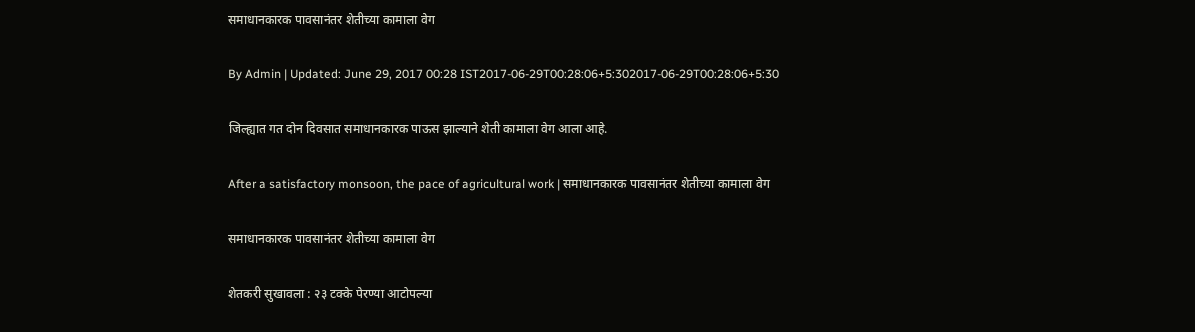समाधानकारक पावसानंतर शेतीच्या कामाला वेग

By Admin | Updated: June 29, 2017 00:28 IST2017-06-29T00:28:06+5:302017-06-29T00:28:06+5:30

जिल्ह्यात गत दोन दिवसात समाधानकारक पाऊस झाल्याने शेती कामाला वेग आला आहे.

After a satisfactory monsoon, the pace of agricultural work | समाधानकारक पावसानंतर शेतीच्या कामाला वेग

समाधानकारक पावसानंतर शेतीच्या कामाला वेग

शेतकरी सुखावला : २३ टक्के पेरण्या आटोपल्या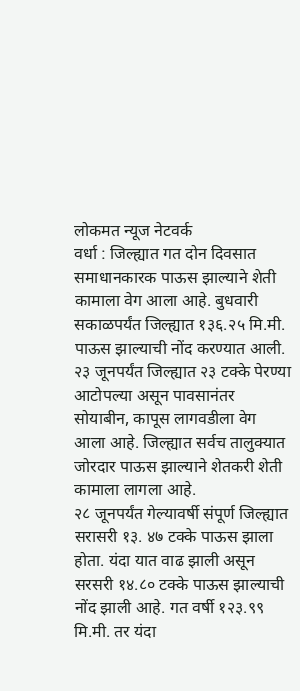लोकमत न्यूज नेटवर्क
वर्धा : जिल्ह्यात गत दोन दिवसात समाधानकारक पाऊस झाल्याने शेती कामाला वेग आला आहे. बुधवारी सकाळपर्यंत जिल्ह्यात १३६.२५ मि.मी. पाऊस झाल्याची नोंद करण्यात आली. २३ जूनपर्यंत जिल्ह्यात २३ टक्के पेरण्या आटोपल्या असून पावसानंतर सोयाबीन, कापूस लागवडीला वेग आला आहे. जिल्ह्यात सर्वच तालुक्यात जोरदार पाऊस झाल्याने शेतकरी शेती कामाला लागला आहे.
२८ जूनपर्यंत गेल्यावर्षी संपूर्ण जिल्ह्यात सरासरी १३. ४७ टक्के पाऊस झाला होता. यंदा यात वाढ झाली असून सरसरी १४.८० टक्के पाऊस झाल्याची नोंद झाली आहे. गत वर्षी १२३.९९ मि.मी. तर यंदा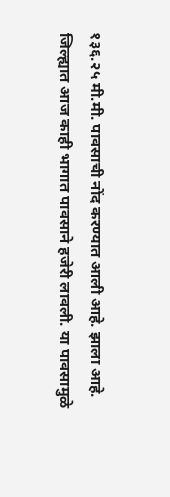१३६.२५ मी.मी. पावसाची नोंद करण्यात आली आहे. झाला आहे.
जिल्ह्यात आज काही भागात पावसाने हजेरी लावली. या पावसामुळे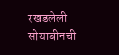रखडलेली सोयाबीनची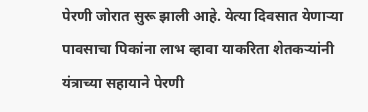पेरणी जोरात सुरू झाली आहे. येत्या दिवसात येणाऱ्या पावसाचा पिकांना लाभ व्हावा याकरिता शेतकऱ्यांनी यंत्राच्या सहायाने पेरणी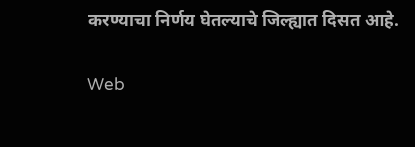करण्याचा निर्णय घेतल्याचे जिल्ह्यात दिसत आहे.

Web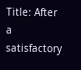Title: After a satisfactory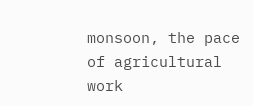monsoon, the pace of agricultural work